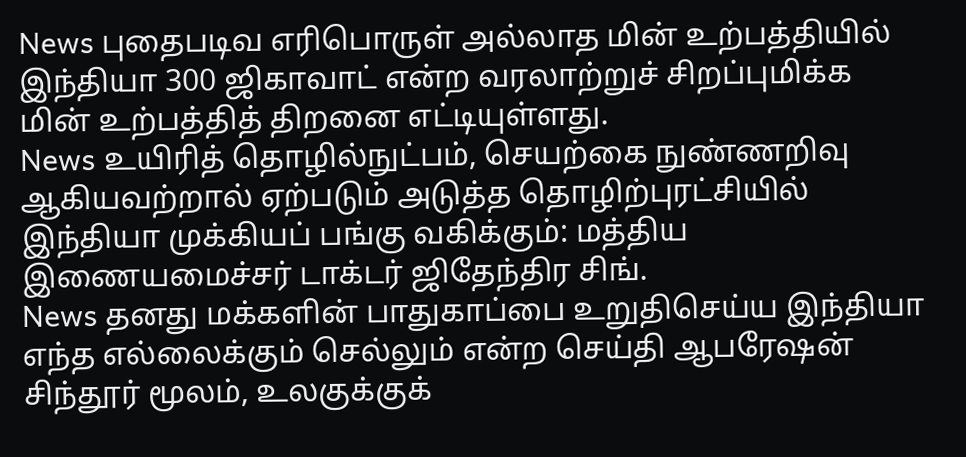News புதைபடிவ எரிபொருள் அல்லாத மின் உற்பத்தியில் இந்தியா 300 ஜிகாவாட் என்ற வரலாற்றுச் சிறப்புமிக்க மின் உற்பத்தித் திறனை எட்டியுள்ளது.
News உயிரித் தொழில்நுட்பம், செயற்கை நுண்ணறிவு ஆகியவற்றால் ஏற்படும் அடுத்த தொழிற்புரட்சியில் இந்தியா முக்கியப் பங்கு வகிக்கும்: மத்திய இணையமைச்சர் டாக்டர் ஜிதேந்திர சிங்.
News தனது மக்களின் பாதுகாப்பை உறுதிசெய்ய இந்தியா எந்த எல்லைக்கும் செல்லும் என்ற செய்தி ஆபரேஷன் சிந்தூர் மூலம், உலகுக்குக்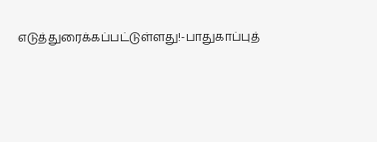எடுத்துரைக்கப்பட்டுள்ளது!-பாதுகாப்புத்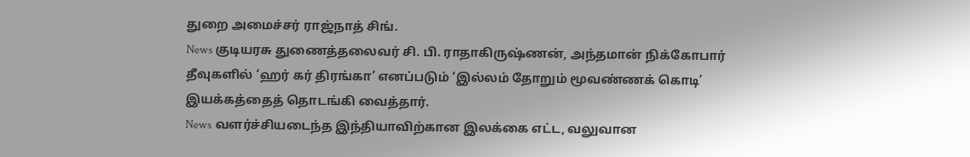துறை அமைச்சர் ராஜ்நாத் சிங்.
News குடியரசு துணைத்தலைவர் சி. பி. ராதாகிருஷ்ணன், அந்தமான் நிக்கோபார் தீவுகளில் ‘ஹர் கர் திரங்கா’ எனப்படும் ‘இல்லம் தோறும் மூவண்ணக் கொடி’ இயக்கத்தைத் தொடங்கி வைத்தார்.
News வளர்ச்சியடைந்த இந்தியாவிற்கான இலக்கை எட்ட, வலுவான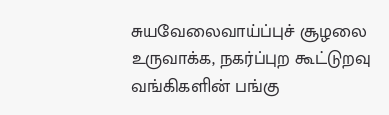சுயவேலைவாய்ப்புச் சூழலை உருவாக்க, நகர்ப்புற கூட்டுறவு வங்கிகளின் பங்கு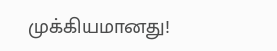முக்கியமானது!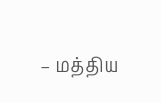– மத்திய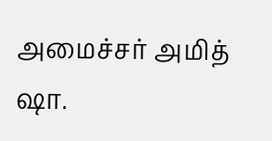அமைச்சர் அமித் ஷா.